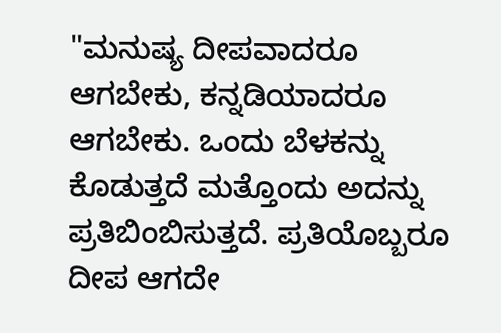"ಮನುಷ್ಯ ದೀಪವಾದರೂ ಆಗಬೇಕು, ಕನ್ನಡಿಯಾದರೂ ಆಗಬೇಕು. ಒಂದು ಬೆಳಕನ್ನು ಕೊಡುತ್ತದೆ ಮತ್ತೊಂದು ಅದನ್ನು ಪ್ರತಿಬಿಂಬಿಸುತ್ತದೆ. ಪ್ರತಿಯೊಬ್ಬರೂ ದೀಪ ಆಗದೇ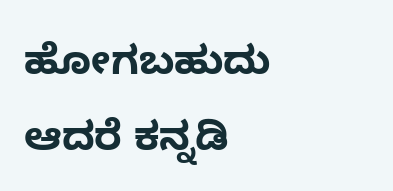ಹೋಗಬಹುದು ಆದರೆ ಕನ್ನಡಿ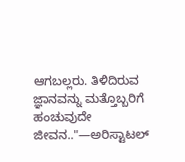ಆಗಬಲ್ಲರು. ತಿಳಿದಿರುವ ಜ್ಞಾನವನ್ನು ಮತ್ತೊಬ್ಬರಿಗೆ ಹಂಚುವುದೇ ಜೀವನ.."—ಅರಿಸ್ಟಾಟಲ್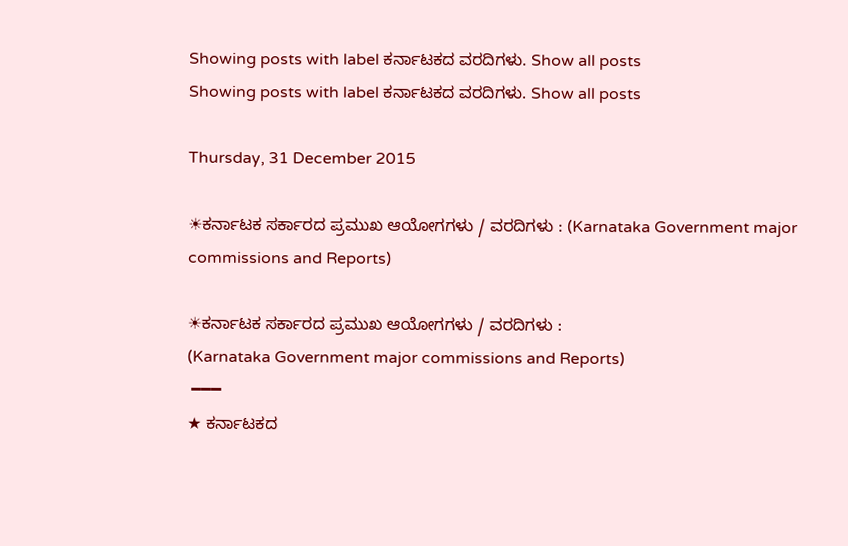Showing posts with label ಕರ್ನಾಟಕದ ವರದಿಗಳು. Show all posts
Showing posts with label ಕರ್ನಾಟಕದ ವರದಿಗಳು. Show all posts

Thursday, 31 December 2015

☀ಕರ್ನಾಟಕ ಸರ್ಕಾರದ ಪ್ರಮುಖ ಆಯೋಗಗಳು / ವರದಿಗಳು : (Karnataka Government major commissions and Reports)

☀ಕರ್ನಾಟಕ ಸರ್ಕಾರದ ಪ್ರಮುಖ ಆಯೋಗಗಳು / ವರದಿಗಳು :
(Karnataka Government major commissions and Reports)
 ━━━
★ ಕರ್ನಾಟಕದ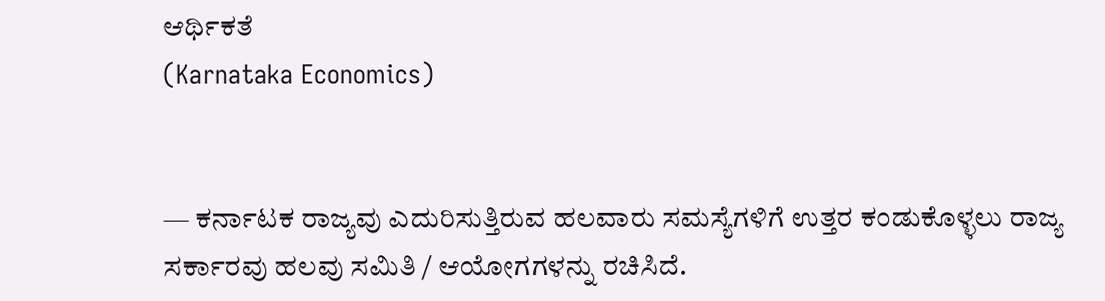ಆರ್ಥಿಕತೆ
(Karnataka Economics)


— ಕರ್ನಾಟಕ ರಾಜ್ಯವು ಎದುರಿಸುತ್ತಿರುವ ಹಲವಾರು ಸಮಸ್ಯೆಗಳಿಗೆ ಉತ್ತರ ಕಂಡುಕೊಳ್ಳಲು ರಾಜ್ಯ ಸರ್ಕಾರವು ಹಲವು ಸಮಿತಿ / ಆಯೋಗಗಳನ್ನು ರಚಿಸಿದೆ.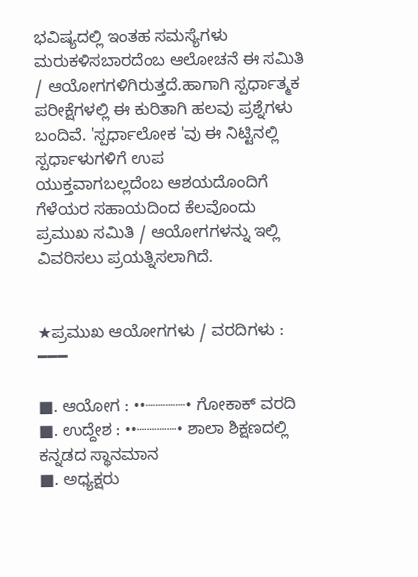ಭವಿಷ್ಯದಲ್ಲಿ ಇಂತಹ ಸಮಸ್ಯೆಗಳು ಮರುಕಳಿಸಬಾರದೆಂಬ ಆಲೋಚನೆ ಈ ಸಮಿತಿ / ಆಯೋಗಗಳಿಗಿರುತ್ತದೆ.ಹಾಗಾಗಿ ಸ್ಪರ್ಧಾತ್ಮಕ ಪರೀಕ್ಷೆಗಳಲ್ಲಿ ಈ ಕುರಿತಾಗಿ ಹಲವು ಪ್ರಶ್ನೆಗಳು ಬಂದಿವೆ. 'ಸ್ಪರ್ಧಾಲೋಕ 'ವು ಈ ನಿಟ್ಟಿನಲ್ಲಿ ಸ್ಪರ್ಧಾಳುಗಳಿಗೆ ಉಪ
ಯುಕ್ತವಾಗಬಲ್ಲದೆಂಬ ಆಶಯದೊಂದಿಗೆ ಗೆಳೆಯರ ಸಹಾಯದಿಂದ ಕೆಲವೊಂದು ಪ್ರಮುಖ ಸಮಿತಿ / ಆಯೋಗಗಳನ್ನು ಇಲ್ಲಿ ವಿವರಿಸಲು ಪ್ರಯತ್ನಿಸಲಾಗಿದೆ.


★ಪ್ರಮುಖ ಆಯೋಗಗಳು / ವರದಿಗಳು :
━━━

■. ಆಯೋಗ : ••┈┈┈┈• ಗೋಕಾಕ್ ವರದಿ
■. ಉದ್ದೇಶ : ••┈┈┈┈• ಶಾಲಾ ಶಿಕ್ಷಣದಲ್ಲಿ ಕನ್ನಡದ ಸ್ಥಾನಮಾನ
■. ಅಧ್ಯಕ್ಷರು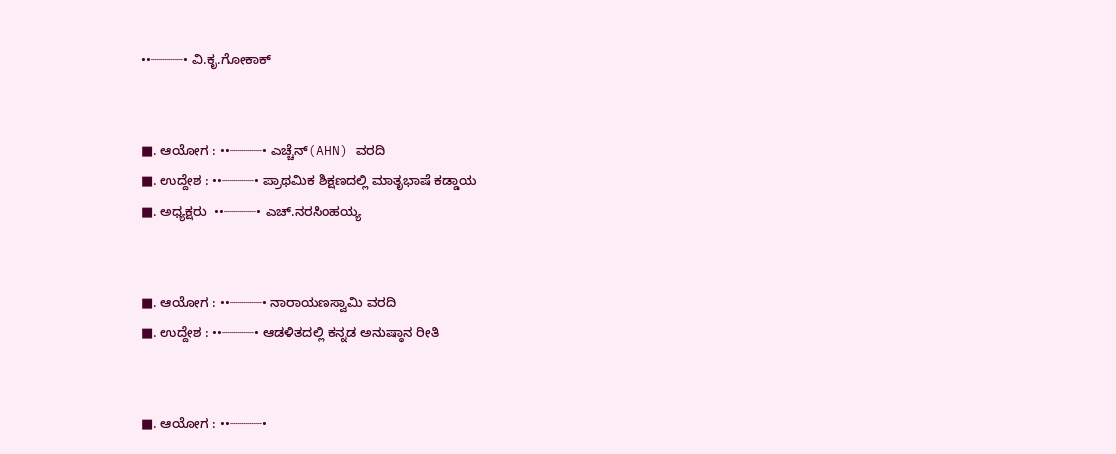••┈┈┈┈• ವಿ.ಕೃ.ಗೋಕಾಕ್


■. ಆಯೋಗ : ••┈┈┈┈• ಎಚ್ಚೆನ್(AHN) ವರದಿ
■. ಉದ್ದೇಶ : ••┈┈┈┈• ಪ್ರಾಥಮಿಕ ಶಿಕ್ಷಣದಲ್ಲಿ ಮಾತೃಭಾಷೆ ಕಡ್ಡಾಯ
■. ಅಧ್ಯಕ್ಷರು  ••┈┈┈┈• ಎಚ್.ನರಸಿಂಹಯ್ಯ


■. ಆಯೋಗ : ••┈┈┈┈• ನಾರಾಯಣಸ್ವಾಮಿ ವರದಿ
■. ಉದ್ದೇಶ : ••┈┈┈┈• ಆಡಳಿತದಲ್ಲಿ ಕನ್ನಡ ಅನುಷ್ಠಾನ ರೀತಿ


■. ಆಯೋಗ : ••┈┈┈┈•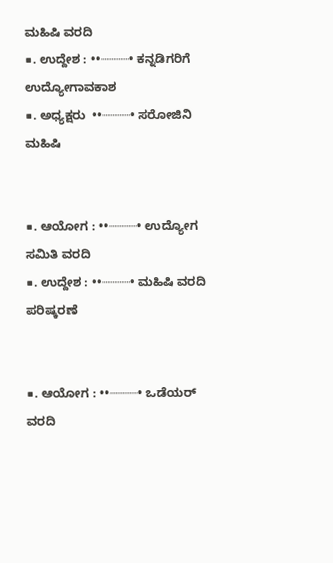ಮಹಿಷಿ ವರದಿ
■. ಉದ್ದೇಶ : ••┈┈┈┈• ಕನ್ನಡಿಗರಿಗೆ ಉದ್ಯೋಗಾವಕಾಶ
■. ಅಧ್ಯಕ್ಷರು  ••┈┈┈┈• ಸರೋಜಿನಿ ಮಹಿಷಿ


■. ಆಯೋಗ : ••┈┈┈┈• ಉದ್ಯೋಗ ಸಮಿತಿ ವರದಿ
■. ಉದ್ದೇಶ : ••┈┈┈┈• ಮಹಿಷಿ ವರದಿ ಪರಿಷ್ಕರಣೆ


■. ಆಯೋಗ : ••┈┈┈┈• ಒಡೆಯರ್ ವರದಿ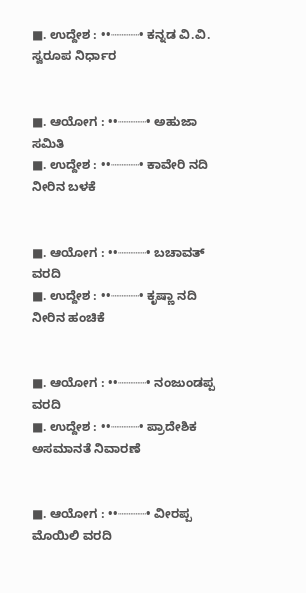■. ಉದ್ದೇಶ : ••┈┈┈┈• ಕನ್ನಡ ವಿ.ವಿ. ಸ್ವರೂಪ ನಿರ್ಧಾರ


■. ಆಯೋಗ : ••┈┈┈┈• ಅಹುಜಾ ಸಮಿತಿ
■. ಉದ್ದೇಶ : ••┈┈┈┈• ಕಾವೇರಿ ನದಿ ನೀರಿನ ಬಳಕೆ


■. ಆಯೋಗ : ••┈┈┈┈• ಬಚಾವತ್ ವರದಿ
■. ಉದ್ದೇಶ : ••┈┈┈┈• ಕೃಷ್ಣಾ ನದಿ ನೀರಿನ ಹಂಚಿಕೆ


■. ಆಯೋಗ : ••┈┈┈┈• ನಂಜುಂಡಪ್ಪ ವರದಿ
■. ಉದ್ದೇಶ : ••┈┈┈┈• ಪ್ರಾದೇಶಿಕ ಅಸಮಾನತೆ ನಿವಾರಣೆ


■. ಆಯೋಗ : ••┈┈┈┈• ವೀರಪ್ಪ ಮೊಯಿಲಿ ವರದಿ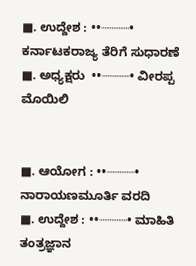■. ಉದ್ದೇಶ : ••┈┈┈┈• ಕರ್ನಾಟಕರಾಜ್ಯ ತೆರಿಗೆ ಸುಧಾರಣೆ
■. ಅಧ್ಯಕ್ಷರು  ••┈┈┈┈• ವೀರಪ್ಪ ಮೊಯಿಲಿ


■. ಆಯೋಗ : ••┈┈┈┈• ನಾರಾಯಣಮೂರ್ತಿ ವರದಿ
■. ಉದ್ದೇಶ : ••┈┈┈┈• ಮಾಹಿತಿ ತಂತ್ರಜ್ಞಾನ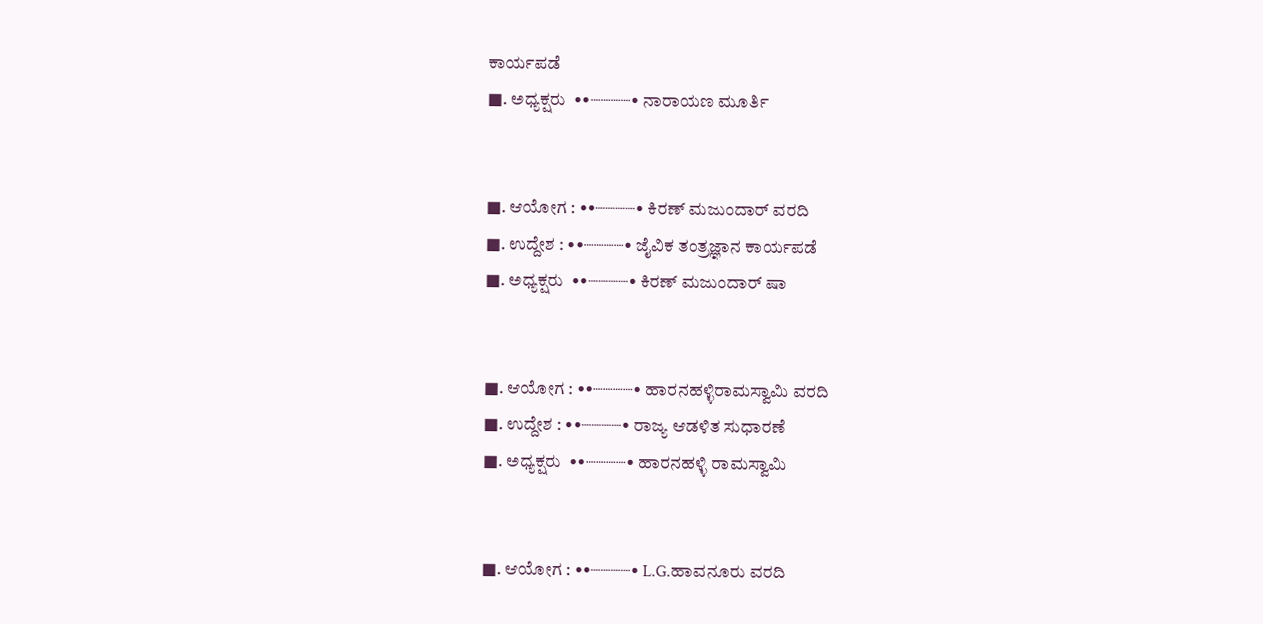ಕಾರ್ಯಪಡೆ
■. ಅಧ್ಯಕ್ಷರು  ••┈┈┈┈• ನಾರಾಯಣ ಮೂರ್ತಿ


■. ಆಯೋಗ : ••┈┈┈┈• ಕಿರಣ್ ಮಜುಂದಾರ್ ವರದಿ
■. ಉದ್ದೇಶ : ••┈┈┈┈• ಜೈವಿಕ ತಂತ್ರಜ್ಞಾನ ಕಾರ್ಯಪಡೆ
■. ಅಧ್ಯಕ್ಷರು  ••┈┈┈┈• ಕಿರಣ್ ಮಜುಂದಾರ್ ಷಾ


■. ಆಯೋಗ : ••┈┈┈┈• ಹಾರನಹಳ್ಳಿರಾಮಸ್ವಾಮಿ ವರದಿ
■. ಉದ್ದೇಶ : ••┈┈┈┈• ರಾಜ್ಯ ಆಡಳಿತ ಸುಧಾರಣೆ
■. ಅಧ್ಯಕ್ಷರು  ••┈┈┈┈• ಹಾರನಹಳ್ಳಿ ರಾಮಸ್ವಾಮಿ


■. ಆಯೋಗ : ••┈┈┈┈• L.G.ಹಾವನೂರು ವರದಿ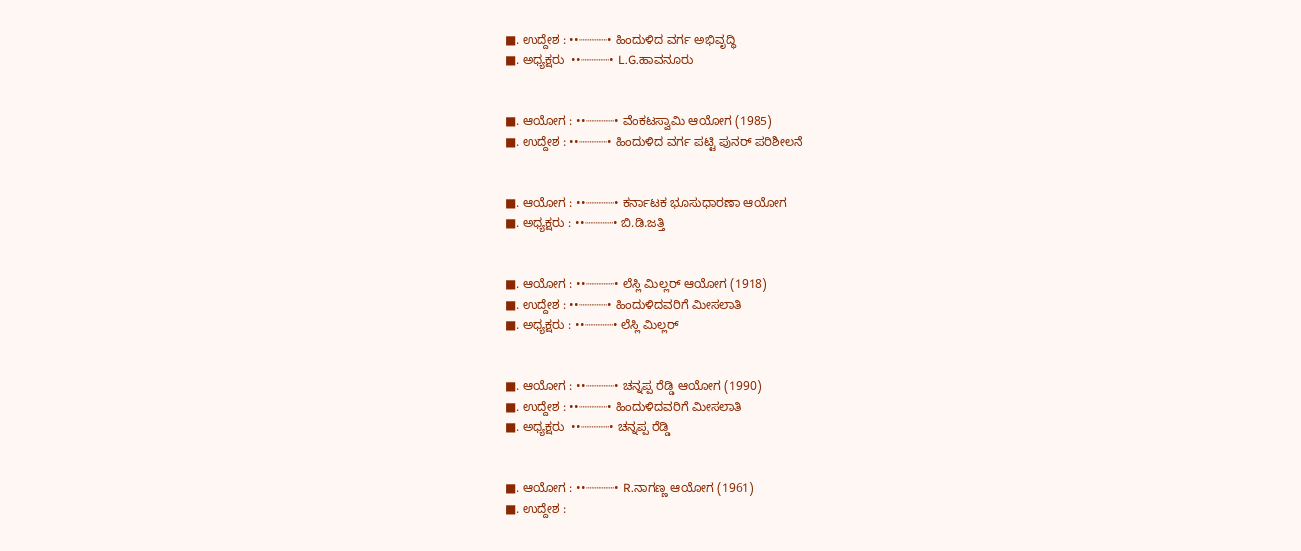■. ಉದ್ದೇಶ : ••┈┈┈┈• ಹಿಂದುಳಿದ ವರ್ಗ ಅಭಿವೃದ್ಧಿ
■. ಅಧ್ಯಕ್ಷರು  ••┈┈┈┈• L.G.ಹಾವನೂರು


■. ಆಯೋಗ : ••┈┈┈┈• ವೆಂಕಟಸ್ವಾಮಿ ಆಯೋಗ (1985)
■. ಉದ್ದೇಶ : ••┈┈┈┈• ಹಿಂದುಳಿದ ವರ್ಗ ಪಟ್ಟಿ ಪುನರ್ ಪರಿಶೀಲನೆ


■. ಆಯೋಗ : ••┈┈┈┈• ಕರ್ನಾಟಕ ಭೂಸುಧಾರಣಾ ಆಯೋಗ
■. ಅಧ್ಯಕ್ಷರು : ••┈┈┈┈• ಬಿ.ಡಿ.ಜತ್ತಿ


■. ಆಯೋಗ : ••┈┈┈┈• ಲೆಸ್ಲಿ ಮಿಲ್ಲರ್ ಆಯೋಗ (1918)
■. ಉದ್ದೇಶ : ••┈┈┈┈• ಹಿಂದುಳಿದವರಿಗೆ ಮೀಸಲಾತಿ
■. ಅಧ್ಯಕ್ಷರು : ••┈┈┈┈• ಲೆಸ್ಲಿ ಮಿಲ್ಲರ್


■. ಆಯೋಗ : ••┈┈┈┈• ಚನ್ನಪ್ಪ ರೆಡ್ಡಿ ಆಯೋಗ (1990)
■. ಉದ್ದೇಶ : ••┈┈┈┈• ಹಿಂದುಳಿದವರಿಗೆ ಮೀಸಲಾತಿ
■. ಅಧ್ಯಕ್ಷರು  ••┈┈┈┈• ಚನ್ನಪ್ಪ ರೆಡ್ಡಿ


■. ಆಯೋಗ : ••┈┈┈┈• R.ನಾಗಣ್ಣ ಆಯೋಗ (1961)
■. ಉದ್ದೇಶ :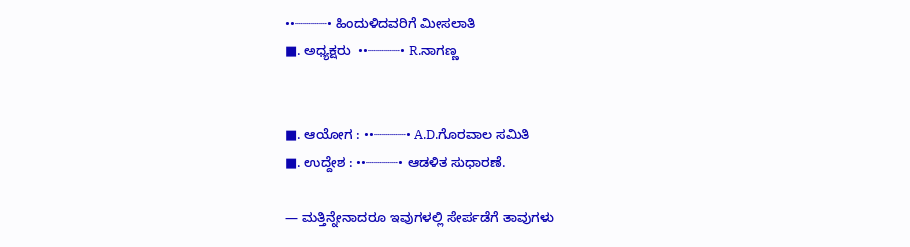••┈┈┈┈• ಹಿಂದುಳಿದವರಿಗೆ ಮೀಸಲಾತಿ
■. ಅಧ್ಯಕ್ಷರು  ••┈┈┈┈• R.ನಾಗಣ್ಣ


■. ಆಯೋಗ : ••┈┈┈┈• A.D.ಗೊರವಾಲ ಸಮಿತಿ
■. ಉದ್ದೇಶ : ••┈┈┈┈• ಆಡಳಿತ ಸುಧಾರಣೆ.

— ಮತ್ತಿನ್ನೇನಾದರೂ ಇವುಗಳಲ್ಲಿ ಸೇರ್ಪಡೆಗೆ ತಾವುಗಳು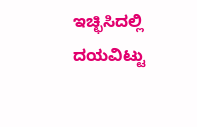ಇಚ್ಛಿಸಿದಲ್ಲಿ ದಯವಿಟ್ಟು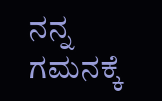ನನ್ನ ಗಮನಕ್ಕೆ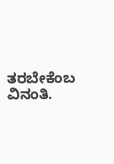ತರಬೇಕೆಂಬ ವಿನಂತಿ.